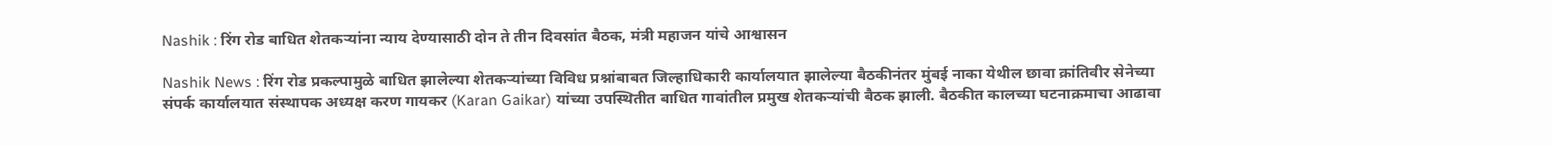Nashik : रिंग रोड बाधित शेतकऱ्यांना न्याय देण्यासाठी दोन ते तीन दिवसांत बैठक, मंत्री महाजन यांचे आश्वासन

Nashik News : रिंग रोड प्रकल्पामुळे बाधित झालेल्या शेतकऱ्यांच्या विविध प्रश्नांबाबत जिल्हाधिकारी कार्यालयात झालेल्या बैठकीनंतर मुंबई नाका येथील छावा क्रांतिवीर सेनेच्या संपर्क कार्यालयात संस्थापक अध्यक्ष करण गायकर (Karan Gaikar) यांच्या उपस्थितीत बाधित गावांतील प्रमुख शेतकऱ्यांची बैठक झाली. बैठकीत कालच्या घटनाक्रमाचा आढावा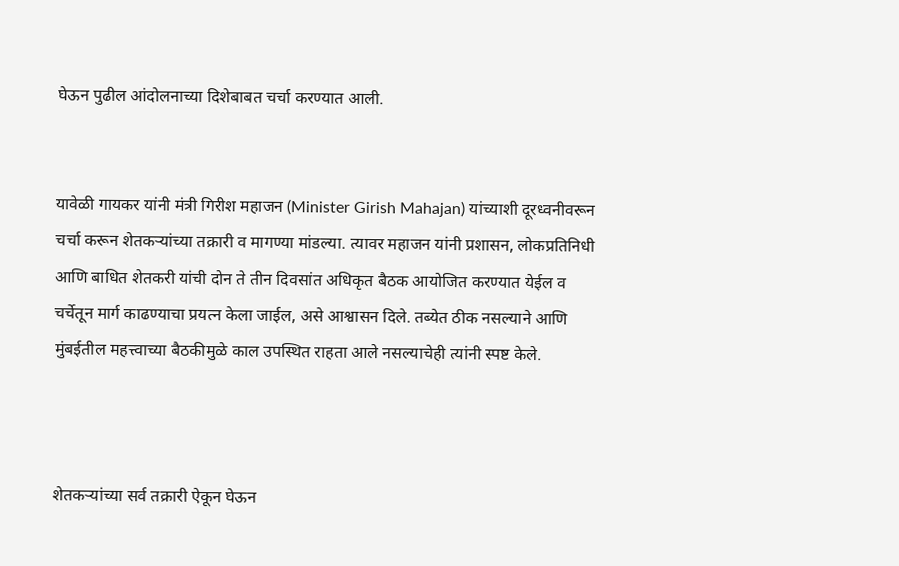घेऊन पुढील आंदोलनाच्या दिशेबाबत चर्चा करण्यात आली.


यावेळी गायकर यांनी मंत्री गिरीश महाजन (Minister Girish Mahajan) यांच्याशी दूरध्वनीवरून चर्चा करून शेतकऱ्यांच्या तक्रारी व मागण्या मांडल्या. त्यावर महाजन यांनी प्रशासन, लोकप्रतिनिधी आणि बाधित शेतकरी यांची दोन ते तीन दिवसांत अधिकृत बैठक आयोजित करण्यात येईल व चर्चेतून मार्ग काढण्याचा प्रयत्न केला जाईल, असे आश्वासन दिले. तब्येत ठीक नसल्याने आणि मुंबईतील महत्त्वाच्या बैठकीमुळे काल उपस्थित राहता आले नसल्याचेही त्यांनी स्पष्ट केले.



शेतकऱ्यांच्या सर्व तक्रारी ऐकून घेऊन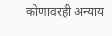कोणावरही अन्याय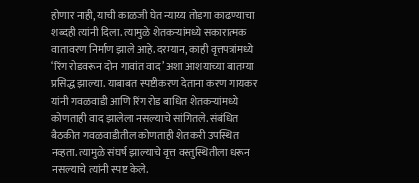होणार नाही, याची काळजी घेत न्याय्य तोडगा काढण्याचा शब्दही त्यांनी दिला. त्यामुळे शेतकऱ्यांमध्ये सकारात्मक वातावरण निर्माण झाले आहे.दरम्यान, काही वृत्तपत्रांमध्ये ‘रिंग रोडवरून दोन गावांत वाद’ अशा आशयाच्या बातम्या प्रसिद्ध झाल्या. याबाबत स्पष्टीकरण देताना करण गायकर यांनी गवळवाडी आणि रिंग रोड बाधित शेतकऱ्यांमध्ये कोणताही वाद झालेला नसल्याचे सांगितले. संबंधित बैठकीत गवळवाडीतील कोणताही शेतकरी उपस्थित नव्हता. त्यामुळे संघर्ष झाल्याचे वृत्त वस्तुस्थितीला धरून नसल्याचे त्यांनी स्पष्ट केले.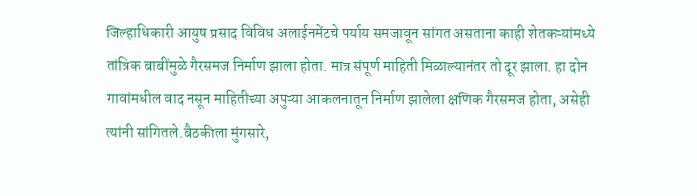जिल्हाधिकारी आयुष प्रसाद विविध अलाईनमेंटचे पर्याय समजावून सांगत असताना काही शेतकऱ्यांमध्ये तांत्रिक बाबींमुळे गैरसमज निर्माण झाला होता. मात्र संपूर्ण माहिती मिळाल्यानंतर तो दूर झाला. हा दोन गावांमधील वाद नसून माहितीच्या अपुऱ्या आकलनातून निर्माण झालेला क्षणिक गैरसमज होता, असेही त्यांनी सांगितले.बैठकीला मुंगसारे,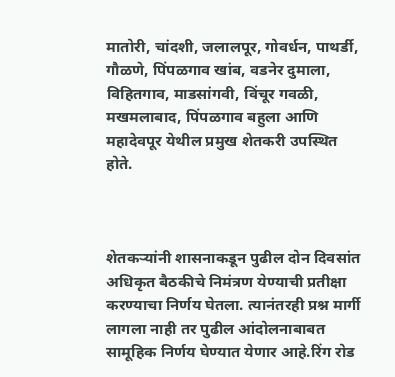मातोरी, चांदशी, जलालपूर, गोवर्धन, पाथर्डी, गौळणे, पिंपळगाव खांब, वडनेर दुमाला, विहितगाव, माडसांगवी, विंचूर गवळी, मखमलाबाद, पिंपळगाव बहुला आणि महादेवपूर येथील प्रमुख शेतकरी उपस्थित होते.



शेतकऱ्यांनी शासनाकडून पुढील दोन दिवसांत अधिकृत बैठकीचे निमंत्रण येण्याची प्रतीक्षा करण्याचा निर्णय घेतला. त्यानंतरही प्रश्न मार्गी लागला नाही तर पुढील आंदोलनाबाबत सामूहिक निर्णय घेण्यात येणार आहे.रिंग रोड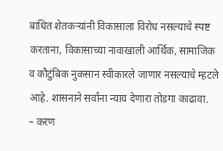बाधित शेतकऱ्यांनी विकासाला विरोध नसल्याचे स्पष्ट करताना, विकासाच्या नावाखाली आर्थिक, सामाजिक व कौटुंबिक नुकसान स्वीकारले जाणार नसल्याचे म्हटले आहे. शासनाने सर्वांना न्याय देणारा तोडगा काढावा.
– करण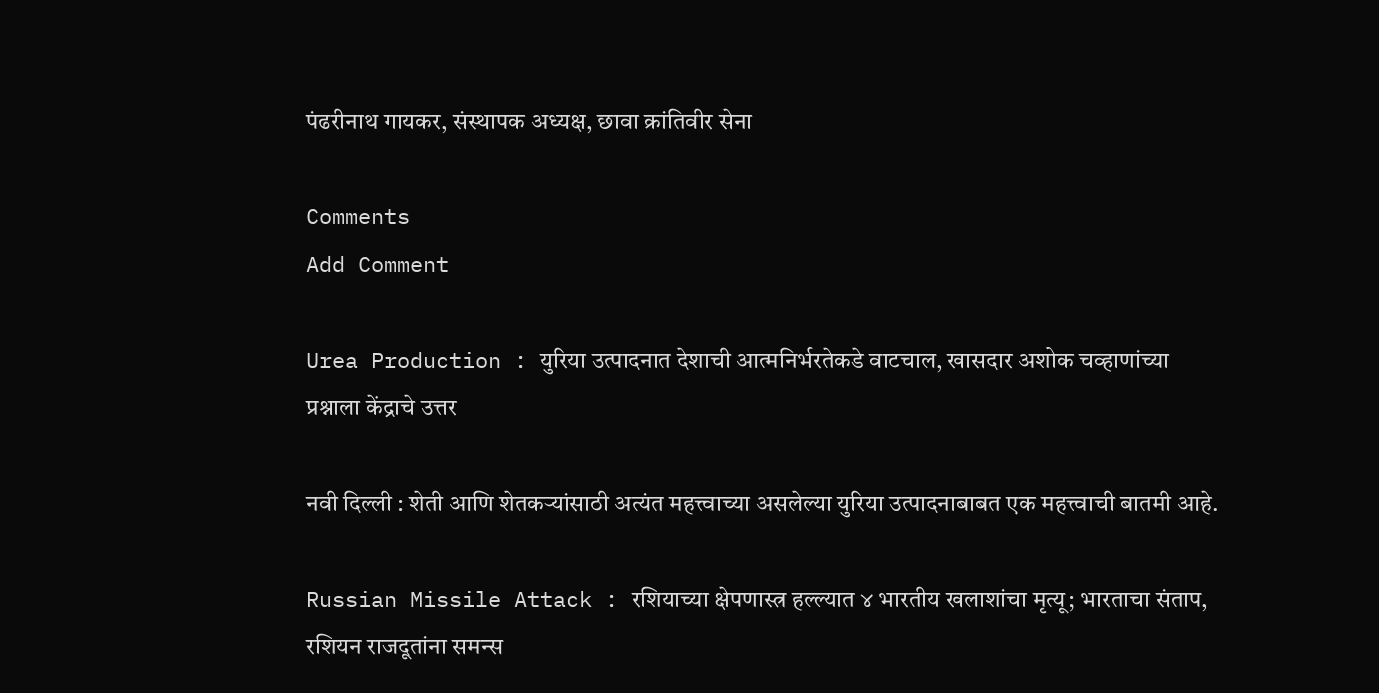पंढरीनाथ गायकर, संस्थापक अध्यक्ष, छावा क्रांतिवीर सेना

Comments
Add Comment

Urea Production : युरिया उत्पादनात देशाची आत्मनिर्भरतेकडे वाटचाल, खासदार अशोक चव्हाणांच्या प्रश्नाला केंद्राचे उत्तर

नवी दिल्ली : शेती आणि शेतकऱ्यांसाठी अत्यंत महत्त्वाच्या असलेल्या युरिया उत्पादनाबाबत एक महत्त्वाची बातमी आहे.

Russian Missile Attack : रशियाच्या क्षेपणास्त्र हल्ल्यात ४ भारतीय खलाशांचा मृत्यू; भारताचा संताप, रशियन राजदूतांना समन्स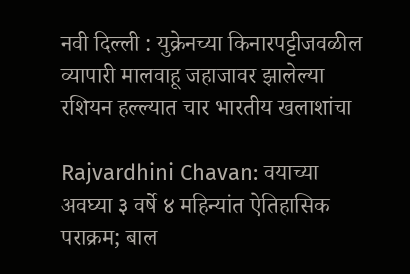नवी दिल्ली : युक्रेनच्या किनारपट्टीजवळील व्यापारी मालवाहू जहाजावर झालेल्या रशियन हल्ल्यात चार भारतीय खलाशांचा

Rajvardhini Chavan: वयाच्या अवघ्या ३ वर्षे ४ महिन्यांत ऐतिहासिक पराक्रम; बाल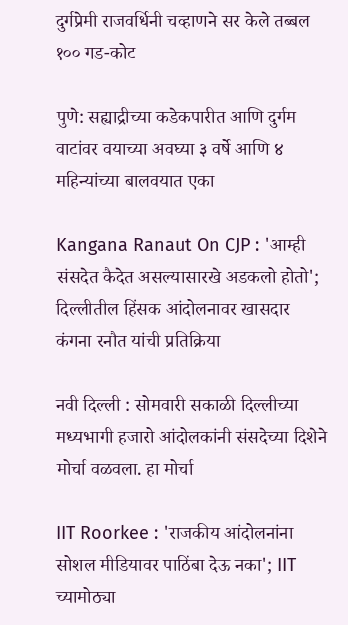दुर्गप्रेमी राजवर्धिनी चव्हाणने सर केले तब्बल १०० गड-कोट

पुणे: सह्याद्रीच्या कडेकपारीत आणि दुर्गम वाटांवर वयाच्या अवघ्या ३ वर्षे आणि ४ महिन्यांच्या बालवयात एका

Kangana Ranaut On CJP : 'आम्ही संसदेत कैदेत असल्यासारखे अडकलो होतो'; दिल्लीतील हिंसक आंदोलनावर खासदार कंगना रनौत यांची प्रतिक्रिया

नवी दिल्ली : सोमवारी सकाळी दिल्लीच्या मध्यभागी हजारो आंदोलकांनी संसदेच्या दिशेने मोर्चा वळवला. हा मोर्चा

IIT Roorkee : 'राजकीय आंदोलनांना सोशल मीडियावर पाठिंबा देऊ नका'; IIT च्यामोठ्या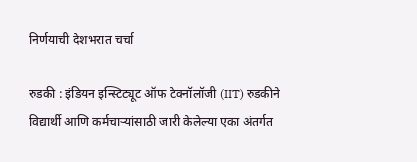निर्णयाची देशभरात चर्चा

रुडकी : इंडियन इन्स्टिट्यूट ऑफ टेक्नॉलॉजी (IIT) रुडकीने विद्यार्थी आणि कर्मचाऱ्यांसाठी जारी केलेल्या एका अंतर्गत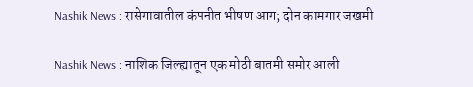Nashik News : रासेगावातील कंपनीत भीषण आग; दोन कामगार जखमी

Nashik News : नाशिक जिल्ह्यातून एक मोठी बातमी समोर आली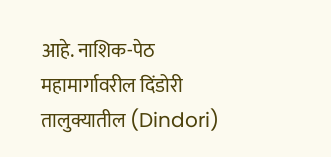आहे. नाशिक-पेठ महामार्गावरील दिंडोरी तालुक्यातील (Dindori)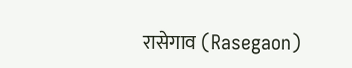रासेगाव (Rasegaon)